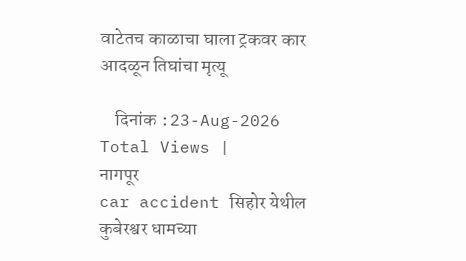वाटेतच काळाचा घाला ट्रकवर कार आदळून तिघांचा मृत्यू

    दिनांक :23-Aug-2026
Total Views |
नागपूर
car accident सिहोर येथील कुबेरश्वर धामच्या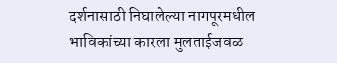दर्शनासाठी निघालेल्या नागपूरमधील भाविकांच्या कारला मुलताईजवळ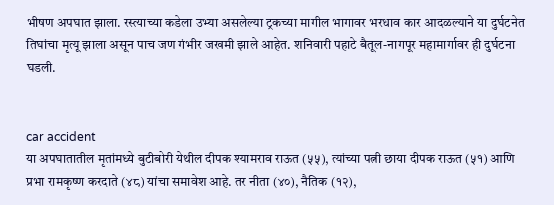भीषण अपघात झाला. रस्त्याच्या कडेला उभ्या असलेल्या ट्रकच्या मागील भागावर भरधाव कार आदळल्याने या दुर्घटनेत तिघांचा मृत्यू झाला असून पाच जण गंभीर जखमी झाले आहेत. शनिवारी पहाटे बैतूल-नागपूर महामार्गावर ही दुर्घटना घडली.


car accident
या अपघातातील मृतांमध्ये बुटीबोरी येथील दीपक श्यामराव राऊत (५५), त्यांच्या पत्नी छाया दीपक राऊत (५१) आणि प्रभा रामकृष्ण करदाते (४८) यांचा समावेश आहे. तर नीता (४०), नैतिक (१२),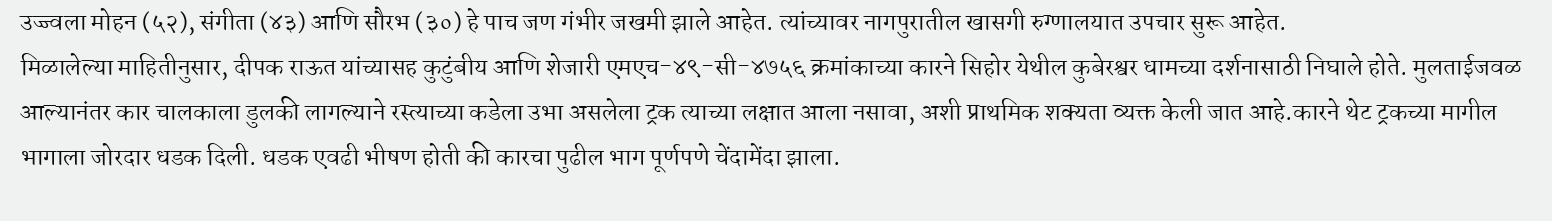उज्ज्वला मोहन (५२), संगीता (४३) आणि सौरभ (३०) हे पाच जण गंभीर जखमी झाले आहेत. त्यांच्यावर नागपुरातील खासगी रुग्णालयात उपचार सुरू आहेत.
मिळालेल्या माहितीनुसार, दीपक राऊत यांच्यासह कुटुंबीय आणि शेजारी एमएच-४९-सी-४७५६ क्रमांकाच्या कारने सिहोर येथील कुबेरश्वर धामच्या दर्शनासाठी निघाले होते. मुलताईजवळ आल्यानंतर कार चालकाला डुलकी लागल्याने रस्त्याच्या कडेला उभा असलेला ट्रक त्याच्या लक्षात आला नसावा, अशी प्राथमिक शक्यता व्यक्त केली जात आहे.कारने थेट ट्रकच्या मागील भागाला जोरदार धडक दिली. धडक एवढी भीषण होती की कारचा पुढील भाग पूर्णपणे चेंदामेंदा झाला.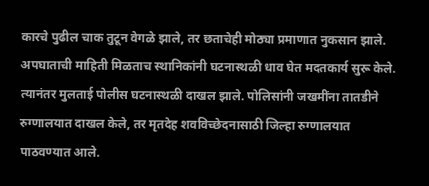कारचे पुढील चाक तुटून वेगळे झाले, तर छताचेही मोठ्या प्रमाणात नुकसान झाले. अपघाताची माहिती मिळताच स्थानिकांनी घटनास्थळी धाव घेत मदतकार्य सुरू केले. त्यानंतर मुलताई पोलीस घटनास्थळी दाखल झाले. पोलिसांनी जखमींना तातडीने रुग्णालयात दाखल केले, तर मृतदेह शवविच्छेदनासाठी जिल्हा रुग्णालयात पाठवण्यात आले.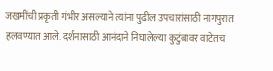जखमींची प्रकृती गंभीर असल्याने त्यांना पुढील उपचारांसाठी नागपुरात हलवण्यात आले. दर्शनासाठी आनंदाने निघालेल्या कुटुंबावर वाटेतच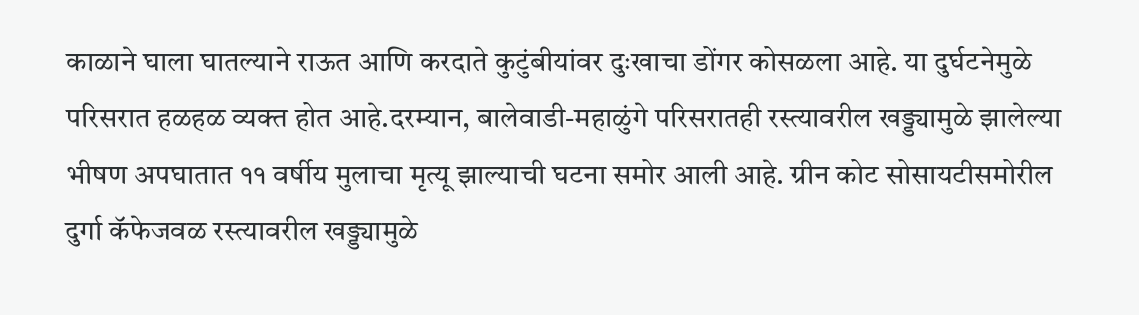काळाने घाला घातल्याने राऊत आणि करदाते कुटुंबीयांवर दुःखाचा डोंगर कोसळला आहे. या दुर्घटनेमुळे परिसरात हळहळ व्यक्त होत आहे.दरम्यान, बालेवाडी-महाळुंगे परिसरातही रस्त्यावरील खड्ड्यामुळे झालेल्या भीषण अपघातात ११ वर्षीय मुलाचा मृत्यू झाल्याची घटना समोर आली आहे. ग्रीन कोट सोसायटीसमोरील दुर्गा कॅफेजवळ रस्त्यावरील खड्ड्यामुळे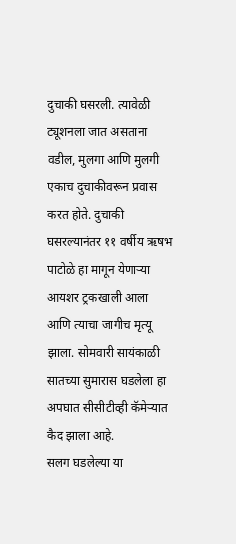दुचाकी घसरली. त्यावेळी ट्यूशनला जात असताना वडील, मुलगा आणि मुलगी एकाच दुचाकीवरून प्रवास करत होते. दुचाकी घसरल्यानंतर ११ वर्षीय ऋषभ पाटोळे हा मागून येणाऱ्या आयशर ट्रकखाली आला आणि त्याचा जागीच मृत्यू झाला. सोमवारी सायंकाळी सातच्या सुमारास घडलेला हा अपघात सीसीटीव्ही कॅमेऱ्यात कैद झाला आहे.
सलग घडलेल्या या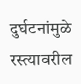दुर्घटनांमुळे रस्त्यावरील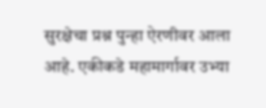सुरक्षेचा प्रश्न पुन्हा ऐरणीवर आला आहे. एकीकडे महामार्गावर उभ्या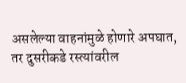असलेल्या वाहनांमुळे होणारे अपघात, तर दुसरीकडे रस्त्यांवरील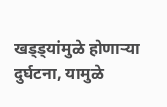खड्ड्यांमुळे होणाऱ्या दुर्घटना, यामुळे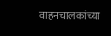वाहनचालकांच्या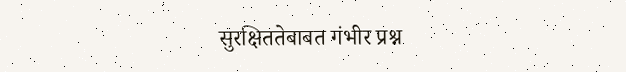सुरक्षिततेबाबत गंभीर प्रश्न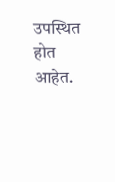उपस्थित होत आहेत.